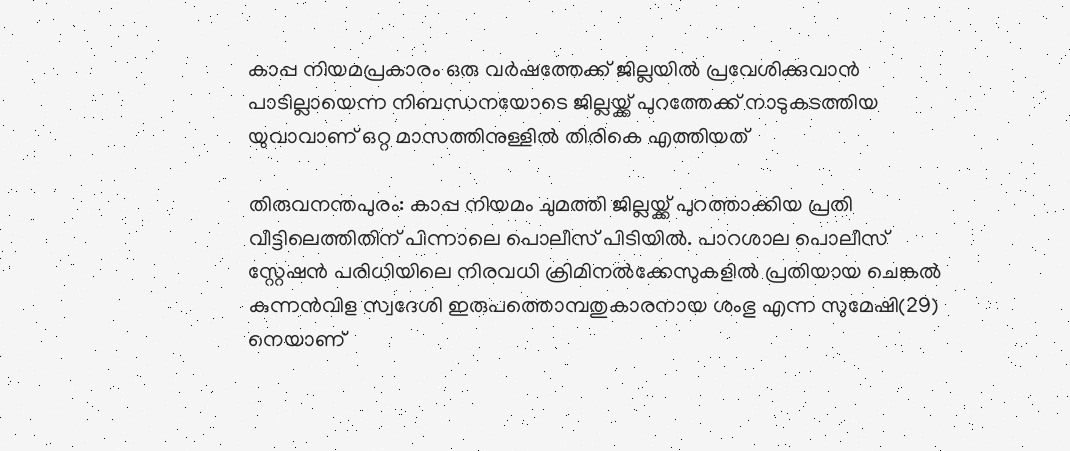കാപ്പ നിയമപ്രകാരം ഒരു വർഷത്തേക്ക് ജില്ലയിൽ പ്രവേശിക്കുവാൻ പാടില്ലായെന്ന നിബന്ധനയോടെ ജില്ലയ്ക്ക് പുറത്തേക്ക് നാടുകടത്തിയ യുവാവാണ് ഒറ്റ മാസത്തിനുള്ളിൽ തിരികെ എത്തിയത്

തിരുവനന്തപുരം: കാപ്പ നിയമം ചുമത്തി ജില്ലയ്ക്ക് പുറത്താക്കിയ പ്രതി വീട്ടിലെത്തിതിന് പിന്നാലെ പൊലീസ് പിടിയിൽ. പാറശാല പൊലീസ് സ്റ്റേഷൻ പരിധിയിലെ നിരവധി ക്രിമിനൽക്കേസുകളിൽ പ്രതിയായ ചെങ്കൽ കുന്നൻവിള സ്വദേശി ഇരുപത്തൊമ്പതുകാരനായ ശംഭു എന്ന സുമേഷി(29) നെയാണ്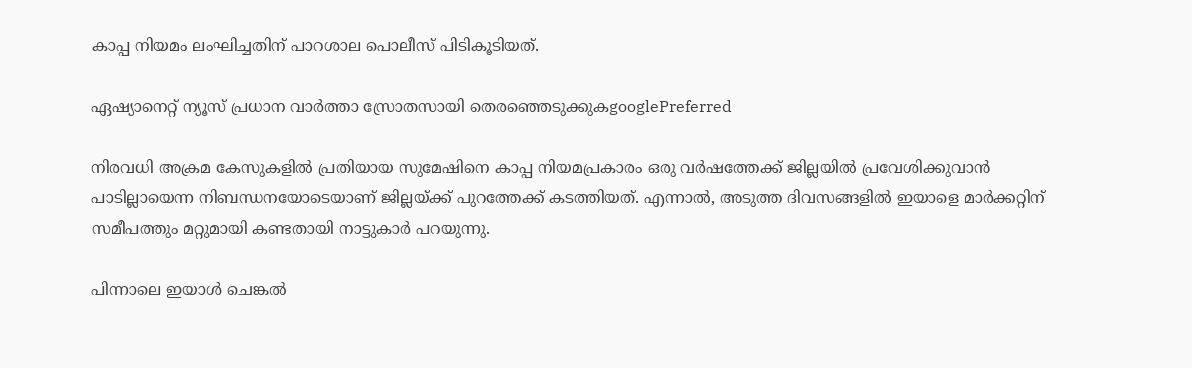കാപ്പ നിയമം ലംഘിച്ചതിന് പാറശാല പൊലീസ് പിടികൂടിയത്.

ഏഷ്യാനെറ്റ് ന്യൂസ് പ്രധാന വാർത്താ സ്രോതസായി തെരഞ്ഞെടുക്കുകgooglePreferred

നിരവധി അക്രമ കേസുകളിൽ പ്രതിയായ സുമേഷിനെ കാപ്പ നിയമപ്രകാരം ഒരു വർഷത്തേക്ക് ജില്ലയിൽ പ്രവേശിക്കുവാൻ പാടില്ലായെന്ന നിബന്ധനയോടെയാണ് ജില്ലയ്ക്ക് പുറത്തേക്ക് കടത്തിയത്. എന്നാൽ, അടുത്ത ദിവസങ്ങളിൽ ഇയാളെ മാർക്കറ്റിന് സമീപത്തും മറ്റുമായി കണ്ടതായി നാട്ടുകാർ പറയുന്നു.

പിന്നാലെ ഇയാൾ ചെങ്കൽ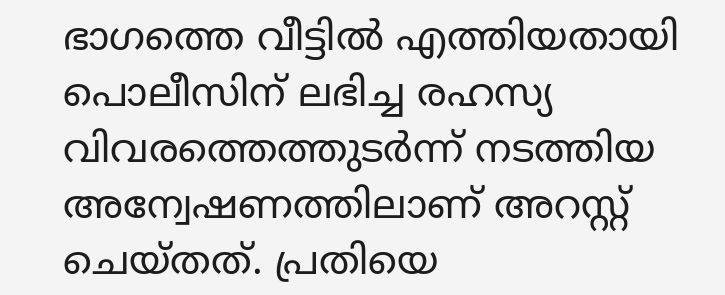ഭാഗത്തെ വീട്ടിൽ എത്തിയതായി പൊലീസിന് ലഭിച്ച രഹസ്യ വിവരത്തെത്തുടർന്ന് നടത്തിയ അന്വേഷണത്തിലാണ് അറസ്റ്റ് ചെയ്തത്. പ്രതിയെ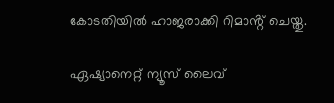കോടതിയിൽ ഹാജരാക്കി റിമാൻ്റ് ചെയ്തു.

ഏഷ്യാനെറ്റ് ന്യൂസ് ലൈവ്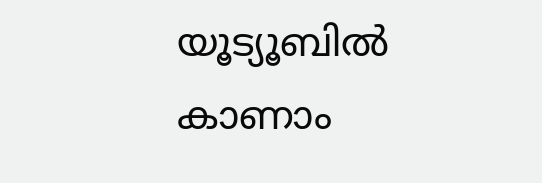യൂട്യൂബിൽ കാണാം